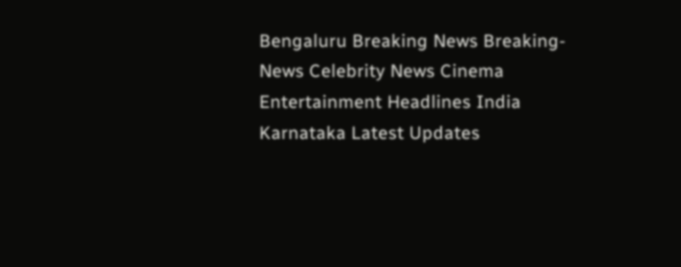Bengaluru Breaking News Breaking-News Celebrity News Cinema Entertainment Headlines India Karnataka Latest Updates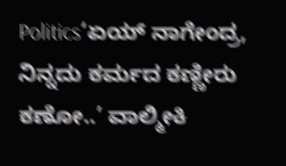Politics‘ಏಯ್ ನಾಗೇಂದ್ರ, ನಿನ್ನದು ಕರ್ಮದ ಕಣ್ಣೀರು ಕಣೋ..’ ವಾಲ್ಮೀಕಿ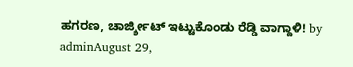ಹಗರಣ, ಚಾರ್ಜ್ಶೀಟ್ ಇಟ್ಟುಕೊಂಡು ರೆಡ್ಡಿ ವಾಗ್ದಾಳಿ! by adminAugust 29,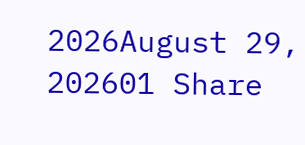2026August 29, 202601 Share